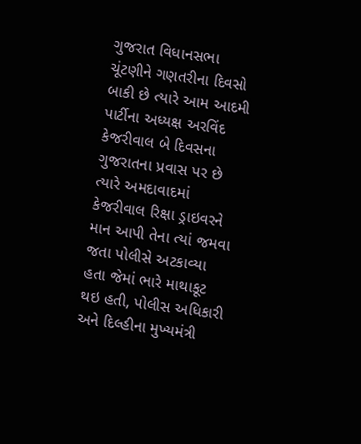ગુજરાત વિધાનસભા ચૂંટણીને ગણતરીના દિવસો બાકી છે ત્યારે આમ આદમી પાર્ટીના અધ્યક્ષ અરવિંદ કેજરીવાલ બે દિવસના ગુજરાતના પ્રવાસ પર છે ત્યારે અમદાવાદમાં કેજરીવાલ રિક્ષા ડ્રાઇવરને માન આપી તેના ત્યાં જમવા જતા પોલીસે અટકાવ્યા હતા જેમાં ભારે માથાકૂટ થઇ હતી, પોલીસ અધિકારી અને દિલ્હીના મુખ્યમંત્રી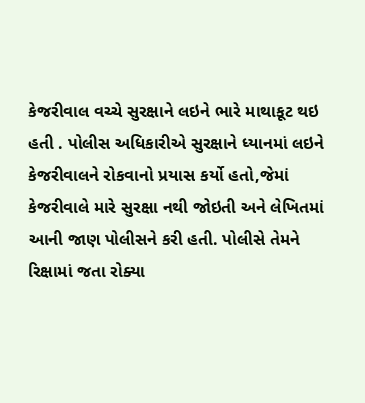કેજરીવાલ વચ્ચે સુરક્ષાને લઇને ભારે માથાકૂટ થઇ હતી . પોલીસ અધિકારીએ સુરક્ષાને ધ્યાનમાં લઇને કેજરીવાલને રોકવાનો પ્રયાસ કર્યો હતો,જેમાં કેજરીવાલે મારે સુરક્ષા નથી જોઇતી અને લેખિતમાં આની જાણ પોલીસને કરી હતી. પોલીસે તેમને રિક્ષામાં જતા રોક્યા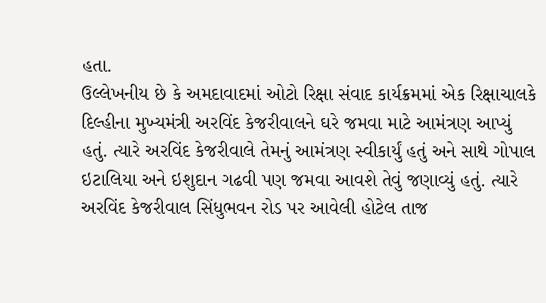હતા.
ઉલ્લેખનીય છે કે અમદાવાદમાં ઓટો રિક્ષા સંવાદ કાર્યક્રમમાં એક રિક્ષાચાલકે દિલ્હીના મુખ્યમંત્રી અરવિંદ કેજરીવાલને ઘરે જમવા માટે આમંત્રણ આપ્યું હતું. ત્યારે અરવિંદ કેજરીવાલે તેમનું આમંત્રણ સ્વીકાર્યું હતું અને સાથે ગોપાલ ઇટાલિયા અને ઇશુદાન ગઢવી પણ જમવા આવશે તેવું જણાવ્યું હતું. ત્યારે અરવિંદ કેજરીવાલ સિંધુભવન રોડ પર આવેલી હોટેલ તાજ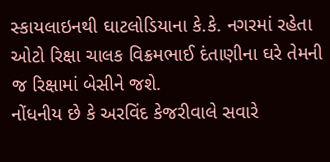સ્કાયલાઇનથી ઘાટલોડિયાના કે.કે. નગરમાં રહેતા ઓટો રિક્ષા ચાલક વિક્રમભાઈ દંતાણીના ઘરે તેમની જ રિક્ષામાં બેસીને જશે.
નોંધનીય છે કે અરવિંદ કેજરીવાલે સવારે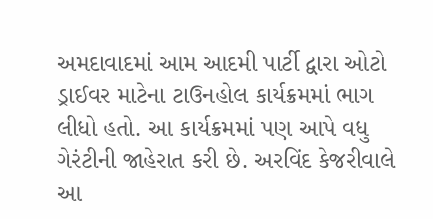અમદાવાદમાં આમ આદમી પાર્ટી દ્વારા ઓટો ડ્રાઈવર માટેના ટાઉનહોલ કાર્યક્રમમાં ભાગ લીધો હતો. આ કાર્યક્રમમાં પણ આપે વધુ ગેરંટીની જાહેરાત કરી છે. અરવિંદ કેજરીવાલે આ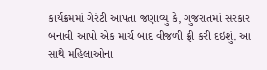કાર્યક્રમમાં ગેરંટી આપતા જણાવ્યુ કે, ગુજરાતમાં સરકાર બનાવી આપો એક માર્ચ બાદ વીજળી ફ્રી કરી દઇશું. આ સાથે મહિલાઓના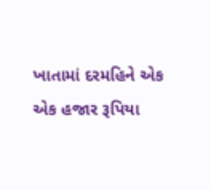ખાતામાં દરમહિને એક એક હજાર રૂપિયા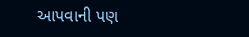આપવાની પણ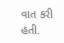વાત કરી હતી.